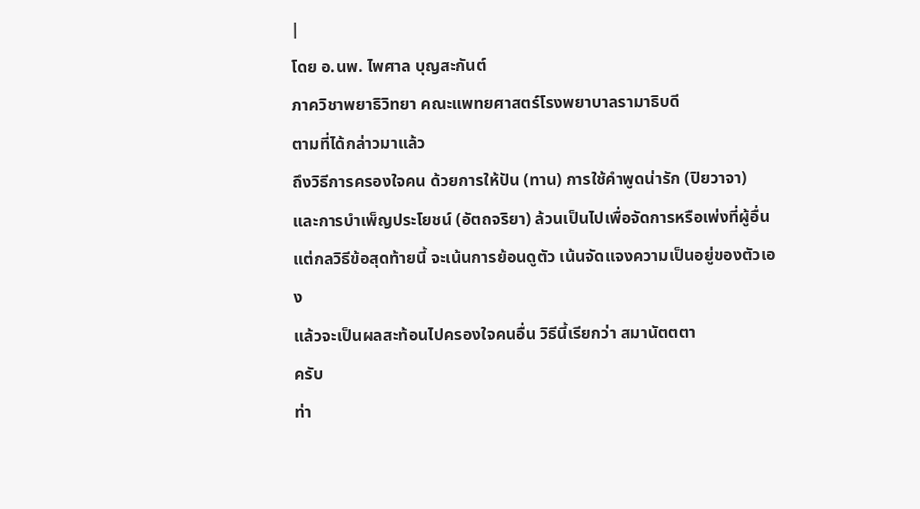|
โดย อ.นพ. ไพศาล บุญสะกันต์
ภาควิชาพยาธิวิทยา คณะแพทยศาสตร์โรงพยาบาลรามาธิบดี
ตามที่ได้กล่าวมาแล้ว
ถึงวิธีการครองใจคน ด้วยการให้ปัน (ทาน) การใช้คำพูดน่ารัก (ปิยวาจา)
และการบำเพ็ญประโยชน์ (อัตถจริยา) ล้วนเป็นไปเพื่อจัดการหรือเพ่งที่ผู้อื่น
แต่กลวิธีข้อสุดท้ายนี้ จะเน้นการย้อนดูตัว เน้นจัดแจงความเป็นอยู่ของตัวเอง
แล้วจะเป็นผลสะท้อนไปครองใจคนอื่น วิธีนี้เรียกว่า สมานัตตตา
ครับ
ท่า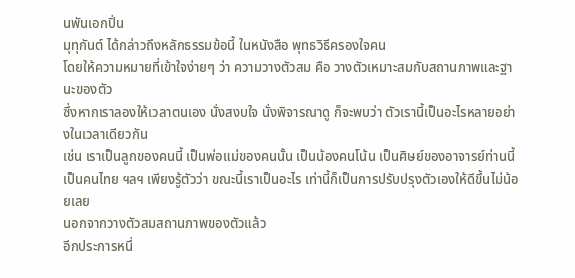นพันเอกปิ่น
มุทุกันต์ ได้กล่าวถึงหลักธรรมข้อนี้ ในหนังสือ พุทธวิธีครองใจคน
โดยให้ความหมายที่เข้าใจง่ายๆ ว่า ความวางตัวสม คือ วางตัวเหมาะสมกับสถานภาพและฐานะของตัว
ซึ่งหากเราลองให้เวลาตนเอง นั่งสงบใจ นั่งพิจารณาดู ก็จะพบว่า ตัวเรานี้เป็นอะไรหลายอย่างในเวลาเดียวกัน
เช่น เราเป็นลูกของคนนี้ เป็นพ่อแม่ของคนนั้น เป็นน้องคนโน้น เป็นศิษย์ของอาจารย์ท่านนี้
เป็นคนไทย ฯลฯ เพียงรู้ตัวว่า ขณะนี้เราเป็นอะไร เท่านี้ก็เป็นการปรับปรุงตัวเองให้ดีขึ้นไม่น้อยเลย
นอกจากวางตัวสมสถานภาพของตัวแล้ว
อีกประการหนึ่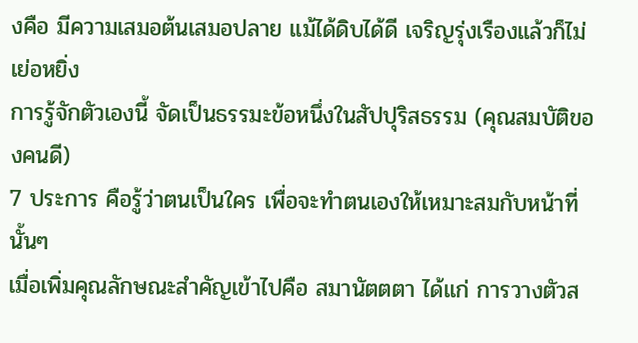งคือ มีความเสมอต้นเสมอปลาย แม้ได้ดิบได้ดี เจริญรุ่งเรืองแล้วก็ไม่เย่อหยิ่ง
การรู้จักตัวเองนี้ จัดเป็นธรรมะข้อหนึ่งในสัปปุริสธรรม (คุณสมบัติของคนดี)
7 ประการ คือรู้ว่าตนเป็นใคร เพื่อจะทำตนเองให้เหมาะสมกับหน้าที่นั้นๆ
เมื่อเพิ่มคุณลักษณะสำคัญเข้าไปคือ สมานัตตตา ได้แก่ การวางตัวส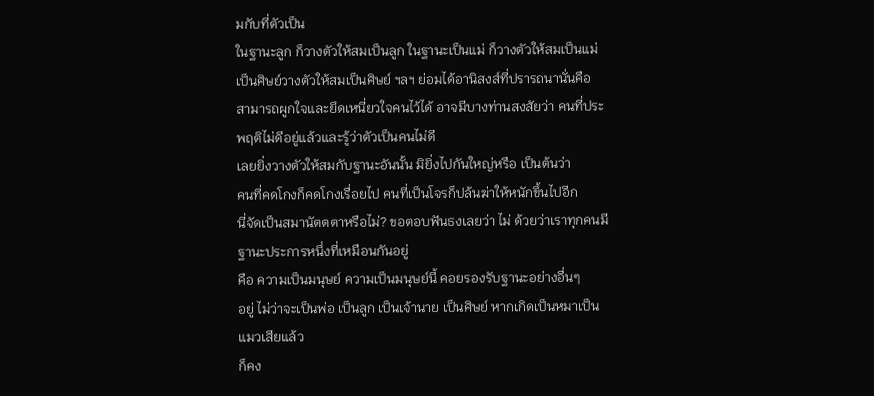มกับที่ตัวเป็น
ในฐานะลูก ก็วางตัวให้สมเป็นลูก ในฐานะเป็นแม่ ก็วางตัวให้สมเป็นแม่
เป็นศิษย์วางตัวให้สมเป็นศิษย์ ฯลฯ ย่อมได้อานิสงส์ที่ปรารถนานั่นคือ
สามารถผูกใจและยึดเหนี่ยวใจคนไว้ได้ อาจมีบางท่านสงสัยว่า คนที่ประพฤติไม่ดีอยู่แล้วและรู้ว่าตัวเป็นคนไม่ดี
เลยยิ่งวางตัวให้สมกับฐานะอันนั้น มิยิ่งไปกันใหญ่หรือ เป็นต้นว่า
คนที่คดโกงก็คดโกงเรื่อยไป คนที่เป็นโจรก็ปล้นฆ่าให้หนักขึ้นไปอีก
นี่จัดเป็นสมานัตตตาหรือไม่? ขอตอบฟันธงเลยว่า ไม่ ด้วยว่าเราทุกคนมีฐานะประการหนึ่งที่เหมือนกันอยู่
คือ ความเป็นมนุษย์ ความเป็นมนุษย์นี้ คอยรองรับฐานะอย่างอื่นๆ
อยู่ ไม่ว่าจะเป็นพ่อ เป็นลูก เป็นเจ้านาย เป็นศิษย์ หากเกิดเป็นหมาเป็นแมวเสียแล้ว
ก็คง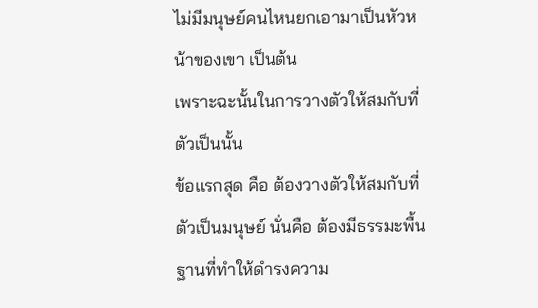ไม่มีมนุษย์คนไหนยกเอามาเป็นหัวหน้าของเขา เป็นต้น
เพราะฉะนั้นในการวางตัวให้สมกับที่ตัวเป็นนั้น
ข้อแรกสุด คือ ต้องวางตัวให้สมกับที่ตัวเป็นมนุษย์ นั่นคือ ต้องมีธรรมะพื้นฐานที่ทำให้ดำรงความ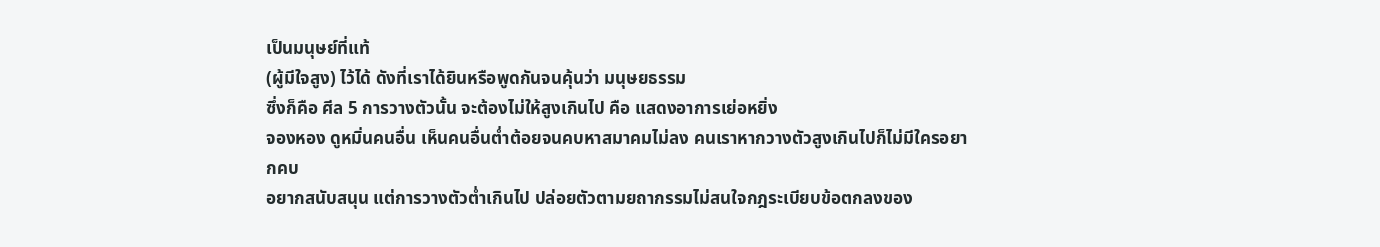เป็นมนุษย์ที่แท้
(ผู้มีใจสูง) ไว้ได้ ดังที่เราได้ยินหรือพูดกันจนคุ้นว่า มนุษยธรรม
ซึ่งก็คือ ศีล 5 การวางตัวนั้น จะต้องไม่ให้สูงเกินไป คือ แสดงอาการเย่อหยิ่ง
จองหอง ดูหมิ่นคนอื่น เห็นคนอื่นต่ำต้อยจนคบหาสมาคมไม่ลง คนเราหากวางตัวสูงเกินไปก็ไม่มีใครอยากคบ
อยากสนับสนุน แต่การวางตัวต่ำเกินไป ปล่อยตัวตามยถากรรมไม่สนใจกฎระเบียบข้อตกลงของ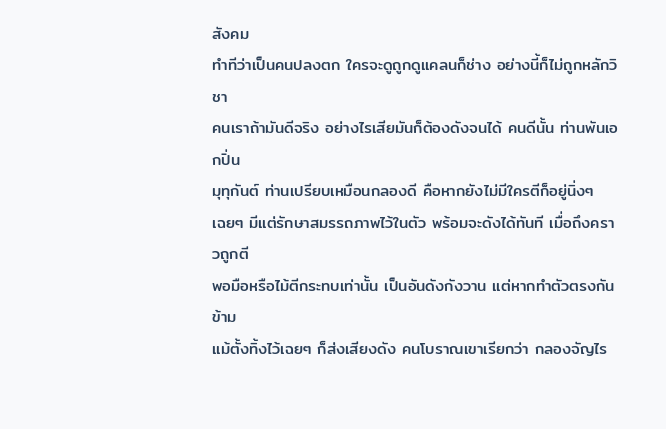สังคม
ทำทีว่าเป็นคนปลงตก ใครจะดูถูกดูแคลนก็ช่าง อย่างนี้ก็ไม่ถูกหลักวิชา
คนเราถ้ามันดีจริง อย่างไรเสียมันก็ต้องดังจนได้ คนดีนั้น ท่านพันเอกปิ่น
มุทุกันต์ ท่านเปรียบเหมือนกลองดี คือหากยังไม่มีใครตีก็อยู่นิ่งๆ
เฉยๆ มีแต่รักษาสมรรถภาพไว้ในตัว พร้อมจะดังได้ทันที เมื่อถึงคราวถูกตี
พอมือหรือไม้ตีกระทบเท่านั้น เป็นอันดังกังวาน แต่หากทำตัวตรงกันข้าม
แม้ตั้งทิ้งไว้เฉยๆ ก็ส่งเสียงดัง คนโบราณเขาเรียกว่า กลองจัญไร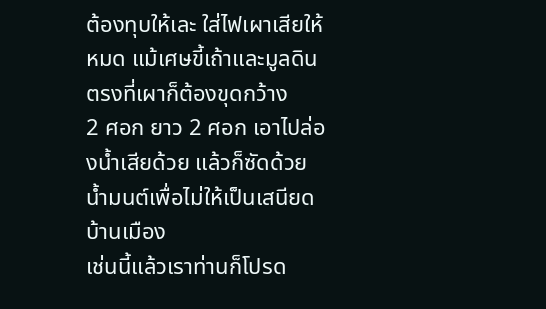ต้องทุบให้เละ ใส่ไฟเผาเสียให้หมด แม้เศษขี้เถ้าและมูลดินตรงที่เผาก็ต้องขุดกว้าง
2 ศอก ยาว 2 ศอก เอาไปล่องน้ำเสียด้วย แล้วก็ซัดด้วยน้ำมนต์เพื่อไม่ให้เป็นเสนียดบ้านเมือง
เช่นนี้แล้วเราท่านก็โปรด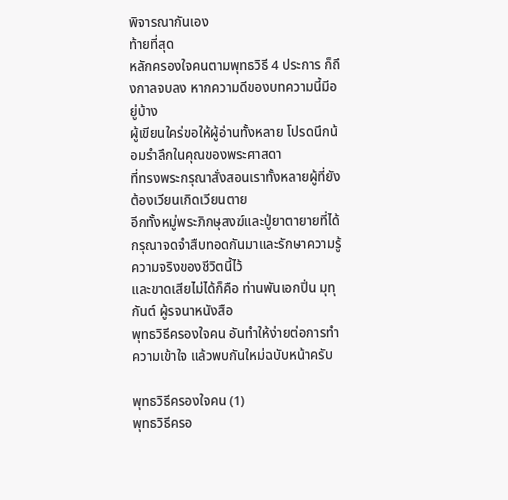พิจารณากันเอง
ท้ายที่สุด
หลักครองใจคนตามพุทธวิธี 4 ประการ ก็ถึงกาลจบลง หากความดีของบทความนี้มีอยู่บ้าง
ผู้เขียนใคร่ขอให้ผู้อ่านทั้งหลาย โปรดนึกน้อมรำลึกในคุณของพระศาสดา
ที่ทรงพระกรุณาสั่งสอนเราทั้งหลายผู้ที่ยังต้องเวียนเกิดเวียนตาย
อีกทั้งหมู่พระภิกษุสงฆ์และปู่ยาตายายที่ได้กรุณาจดจำสืบทอดกันมาและรักษาความรู้ความจริงของชีวิตนี้ไว้
และขาดเสียไม่ได้ก็คือ ท่านพันเอกปิ่น มุทุกันต์ ผู้รจนาหนังสือ
พุทธวิธีครองใจคน อันทำให้ง่ายต่อการทำความเข้าใจ แล้วพบกันใหม่ฉบับหน้าครับ

พุทธวิธีครองใจคน (1)
พุทธวิธีครอ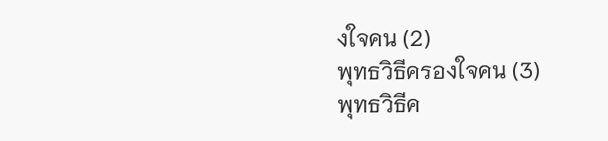งใจคน (2)
พุทธวิธีครองใจคน (3)
พุทธวิธีค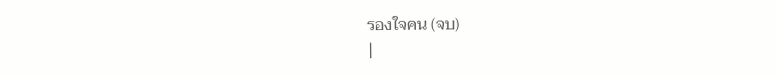รองใจคน (จบ)
|